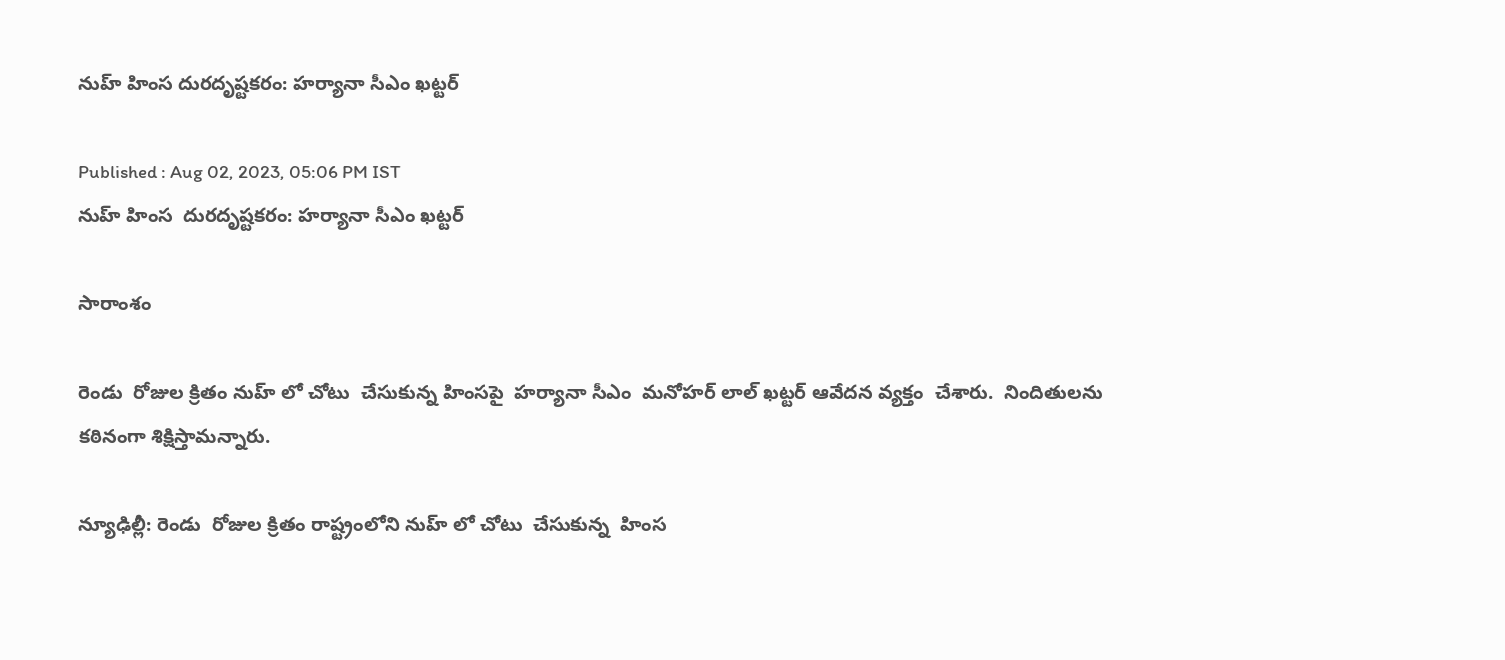నుహ్ హింస దురదృష్టకరం: హర్యానా సీఎం ఖట్టర్

Published : Aug 02, 2023, 05:06 PM IST
నుహ్ హింస  దురదృష్టకరం: హర్యానా సీఎం ఖట్టర్

సారాంశం

రెండు  రోజుల క్రితం నుహ్ లో చోటు  చేసుకున్న హింసపై  హర్యానా సీఎం  మనోహర్ లాల్ ఖట్టర్ ఆవేదన వ్యక్తం  చేశారు.  నిందితులను కఠినంగా శిక్షిస్తామన్నారు.

న్యూఢిల్లీ: రెండు  రోజుల క్రితం రాష్ట్రంలోని నుహ్ లో చోటు  చేసుకున్న  హింస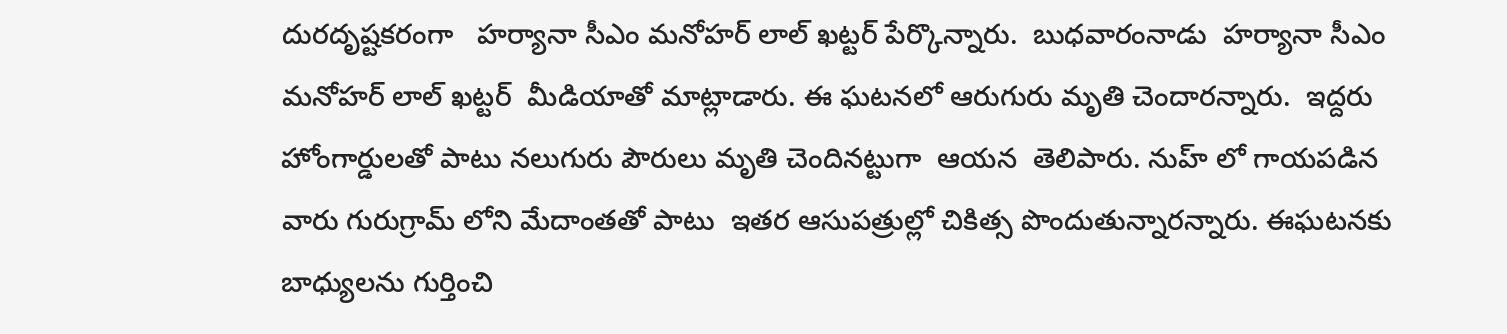దురదృష్టకరంగా   హర్యానా సీఎం మనోహర్ లాల్ ఖట్టర్ పేర్కొన్నారు.  బుధవారంనాడు  హర్యానా సీఎం మనోహర్ లాల్ ఖట్టర్  మీడియాతో మాట్లాడారు. ఈ ఘటనలో ఆరుగురు మృతి చెందారన్నారు.  ఇద్దరు హోంగార్డులతో పాటు నలుగురు పౌరులు మృతి చెందినట్టుగా  ఆయన  తెలిపారు. నుహ్ లో గాయపడిన వారు గురుగ్రామ్ లోని మేదాంతతో పాటు  ఇతర ఆసుపత్రుల్లో చికిత్స పొందుతున్నారన్నారు. ఈఘటనకు  బాధ్యులను గుర్తించి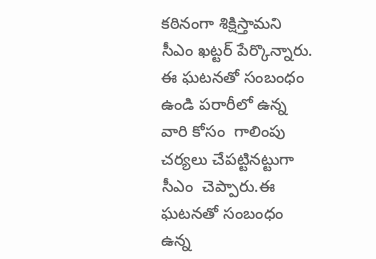కఠినంగా శిక్షిస్తామని సీఎం ఖట్టర్ పేర్కొన్నారు. ఈ ఘటనతో సంబంధం ఉండి పరారీలో ఉన్న వారి కోసం  గాలింపు చర్యలు చేపట్టినట్టుగా  సీఎం  చెప్పారు.ఈ ఘటనతో సంబంధం ఉన్న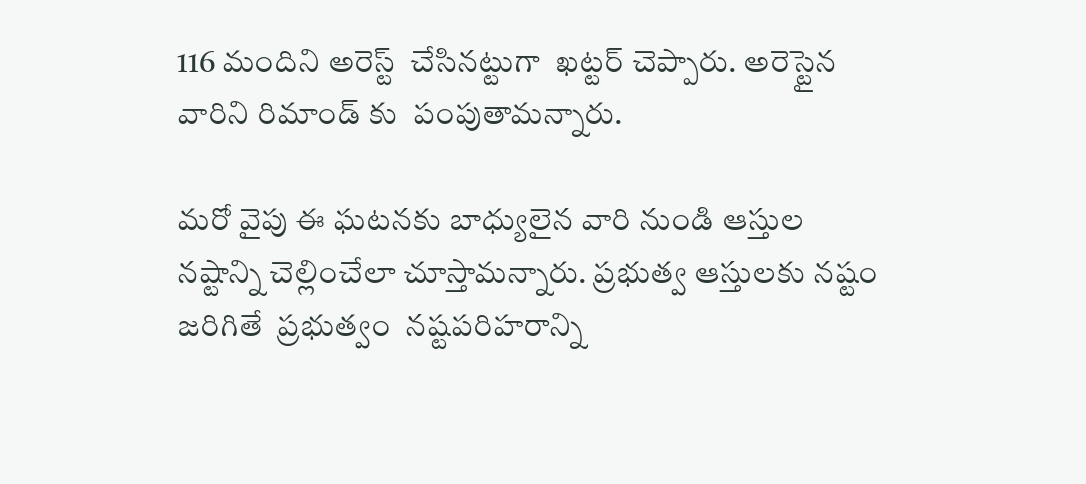116 మందిని అరెస్ట్  చేసినట్టుగా  ఖట్టర్ చెప్పారు. అరెస్టైన  వారిని రిమాండ్ కు  పంపుతామన్నారు.

మరో వైపు ఈ ఘటనకు బాధ్యులైన వారి నుండి ఆస్తుల నష్టాన్ని చెల్లించేలా చూస్తామన్నారు. ప్రభుత్వ ఆస్తులకు నష్టం జరిగితే  ప్రభుత్వం  నష్టపరిహరాన్ని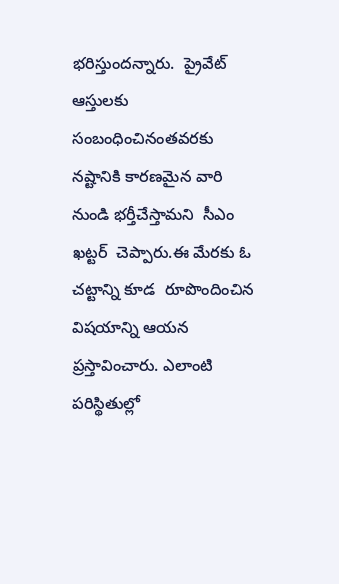భరిస్తుందన్నారు.  ప్రైవేట్ ఆస్తులకు సంబంధించినంతవరకు  నష్టానికి కారణమైన వారి నుండి భర్తీచేస్తామని  సీఎం  ఖట్టర్  చెప్పారు.ఈ మేరకు ఓ చట్టాన్ని కూడ  రూపొందించిన విషయాన్ని ఆయన ప్రస్తావించారు. ఎలాంటి పరిస్థితుల్లో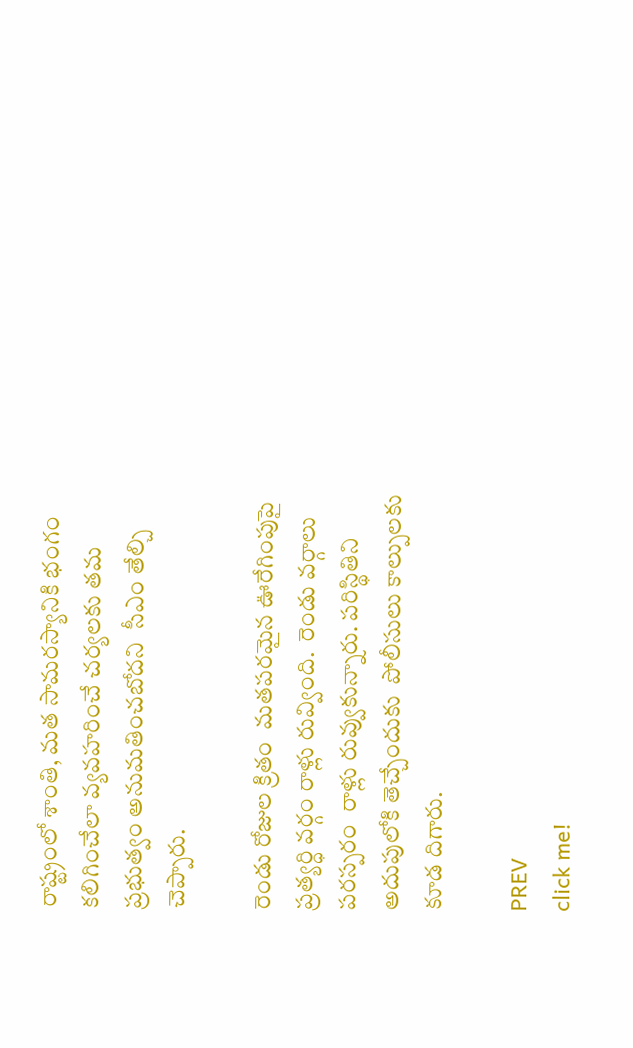రాష్ట్రంలో శాంతి, మత సామరస్యానికి భంగం కలిగించేలా వ్యవహరించే చర్యలకు తమ ప్రభుత్వం అనుమతించబోదని  సీఎం తేల్చి చెప్పారు.

రెండు రోజుల క్రితం  మతపరమైన ఊరేగింపుపై  ప్రత్యర్ధి వర్గం రాళ్లు రువ్వింది.  రెండు వర్గాలు పరస్పరం  రాళ్లు రువ్వుకున్నారు. పరిస్థితిని అదుపులోకి తెచ్చేందుకు  పోలీసులు కాల్పులకు కూడ దిగారు.

PREV
click me!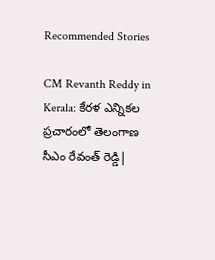Recommended Stories

CM Revanth Reddy in Kerala: కేరళ ఎన్నికల ప్రచారంలో తెలంగాణ సీఎం రేవంత్ రెడ్డి|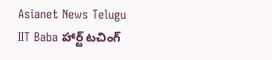Asianet News Telugu
IIT Baba హార్ట్ టచింగ్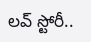లవ్ స్టోరీ..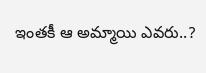ఇంతకీ ఆ అమ్మాయి ఎవరు..?